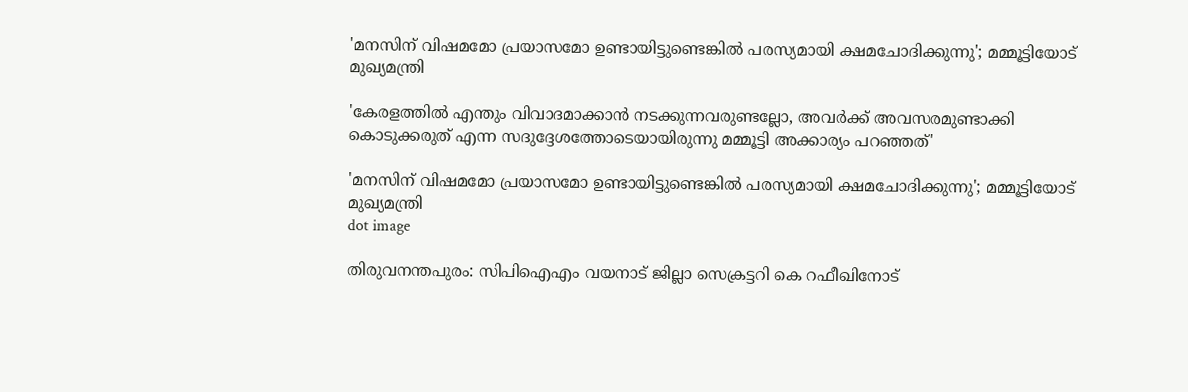'മനസിന് വിഷമമോ പ്രയാസമോ ഉണ്ടായിട്ടുണ്ടെങ്കില്‍ പരസ്യമായി ക്ഷമചോദിക്കുന്നു'; മമ്മൂട്ടിയോട് മുഖ്യമന്ത്രി

'കേരളത്തില്‍ എന്തും വിവാദമാക്കാന്‍ നടക്കുന്നവരുണ്ടല്ലോ, അവര്‍ക്ക് അവസരമുണ്ടാക്കി കൊടുക്കരുത് എന്ന സദുദ്ദേശത്തോടെയായിരുന്നു മമ്മൂട്ടി അക്കാര്യം പറഞ്ഞത്'

'മനസിന് വിഷമമോ പ്രയാസമോ ഉണ്ടായിട്ടുണ്ടെങ്കില്‍ പരസ്യമായി ക്ഷമചോദിക്കുന്നു'; മമ്മൂട്ടിയോട് മുഖ്യമന്ത്രി
dot image

തിരുവനന്തപുരം: സിപിഐഎം വയനാട് ജില്ലാ സെക്രട്ടറി കെ റഫീഖിനോട്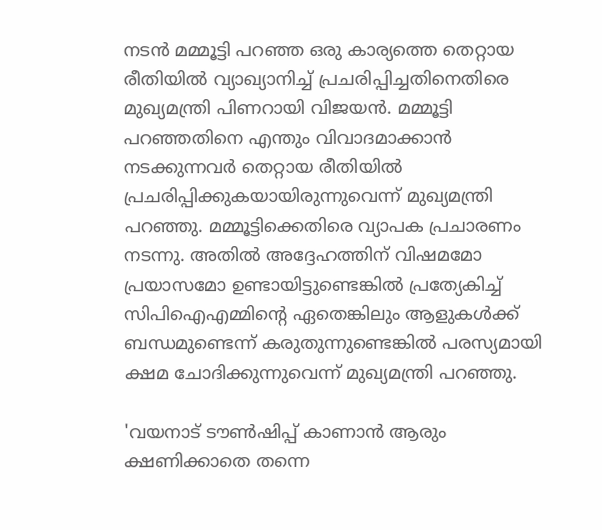നടന്‍ മമ്മൂട്ടി പറഞ്ഞ ഒരു കാര്യത്തെ തെറ്റായ രീതിയിൽ വ്യാഖ്യാനിച്ച് പ്രചരിപ്പിച്ചതിനെതിരെ മുഖ്യമന്ത്രി പിണറായി വിജയന്‍. മമ്മൂട്ടി പറഞ്ഞതിനെ എന്തും വിവാദമാക്കാന്‍ നടക്കുന്നവര്‍ തെറ്റായ രീതിയില്‍ പ്രചരിപ്പിക്കുകയായിരുന്നുവെന്ന് മുഖ്യമന്ത്രി പറഞ്ഞു. മമ്മൂട്ടിക്കെതിരെ വ്യാപക പ്രചാരണം നടന്നു. അതില്‍ അദ്ദേഹത്തിന് വിഷമമോ പ്രയാസമോ ഉണ്ടായിട്ടുണ്ടെങ്കില്‍ പ്രത്യേകിച്ച് സിപിഐഎമ്മിന്റെ ഏതെങ്കിലും ആളുകള്‍ക്ക് ബന്ധമുണ്ടെന്ന് കരുതുന്നുണ്ടെങ്കില്‍ പരസ്യമായി ക്ഷമ ചോദിക്കുന്നുവെന്ന് മുഖ്യമന്ത്രി പറഞ്ഞു.

'വയനാട് ടൗണ്‍ഷിപ്പ് കാണാന്‍ ആരും ക്ഷണിക്കാതെ തന്നെ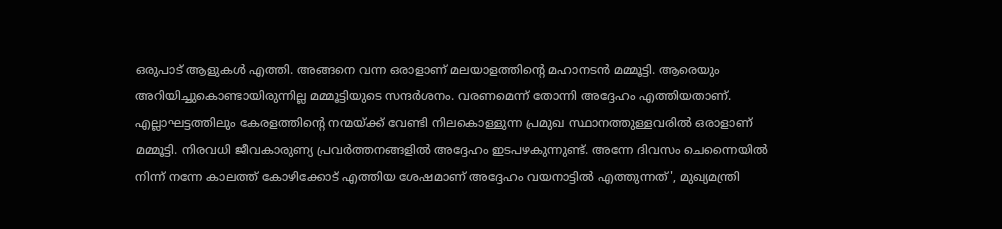ഒരുപാട് ആളുകള്‍ എത്തി. അങ്ങനെ വന്ന ഒരാളാണ് മലയാളത്തിന്റെ മഹാനടന്‍ മമ്മൂട്ടി. ആരെയും അറിയിച്ചുകൊണ്ടായിരുന്നില്ല മമ്മൂട്ടിയുടെ സന്ദര്‍ശനം. വരണമെന്ന് തോന്നി അദ്ദേഹം എത്തിയതാണ്. എല്ലാഘട്ടത്തിലും കേരളത്തിന്റെ നന്മയ്ക്ക് വേണ്ടി നിലകൊള്ളുന്ന പ്രമുഖ സ്ഥാനത്തുള്ളവരില്‍ ഒരാളാണ് മമ്മൂട്ടി. നിരവധി ജീവകാരുണ്യ പ്രവര്‍ത്തനങ്ങളില്‍ അദ്ദേഹം ഇടപഴകുന്നുണ്ട്. അന്നേ ദിവസം ചെന്നൈയില്‍ നിന്ന് നന്നേ കാലത്ത് കോഴിക്കോട് എത്തിയ ശേഷമാണ് അദ്ദേഹം വയനാട്ടില്‍ എത്തുന്നത്', മുഖ്യമന്ത്രി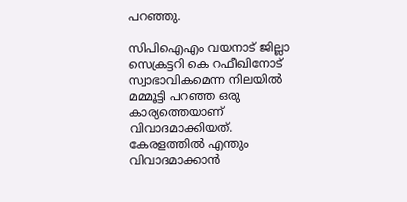പറഞ്ഞു.

സിപിഐഎം വയനാട് ജില്ലാ സെക്രട്ടറി കെ റഫീഖിനോട് സ്വാഭാവികമെന്ന നിലയില്‍ മമ്മൂട്ടി പറഞ്ഞ ഒരു കാര്യത്തെയാണ് വിവാദമാക്കിയത്. കേരളത്തില്‍ എന്തും വിവാദമാക്കാന്‍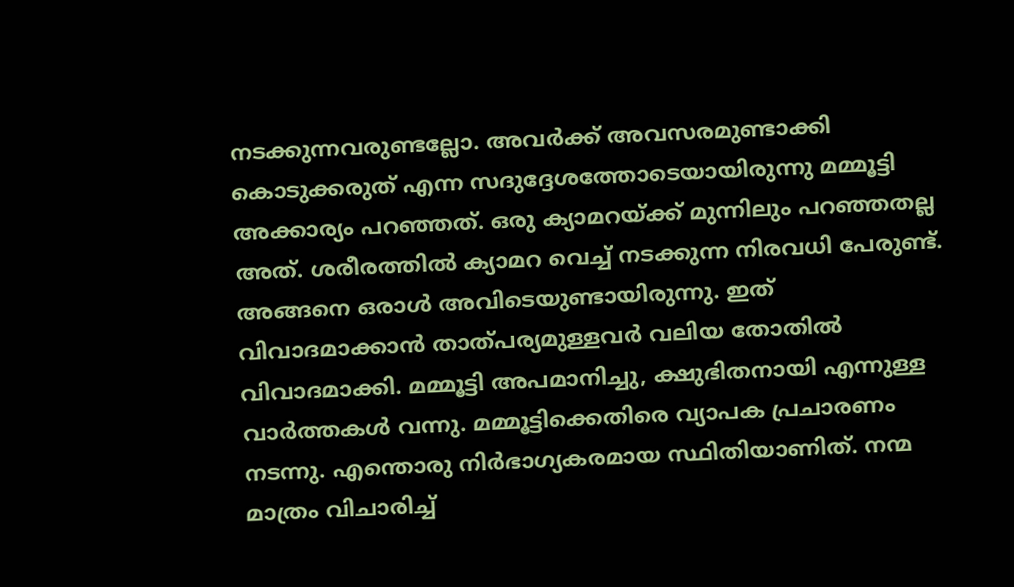നടക്കുന്നവരുണ്ടല്ലോ. അവര്‍ക്ക് അവസരമുണ്ടാക്കി കൊടുക്കരുത് എന്ന സദുദ്ദേശത്തോടെയായിരുന്നു മമ്മൂട്ടി അക്കാര്യം പറഞ്ഞത്. ഒരു ക്യാമറയ്ക്ക് മുന്നിലും പറഞ്ഞതല്ല അത്. ശരീരത്തില്‍ ക്യാമറ വെച്ച് നടക്കുന്ന നിരവധി പേരുണ്ട്. അങ്ങനെ ഒരാള്‍ അവിടെയുണ്ടായിരുന്നു. ഇത് വിവാദമാക്കാന്‍ താത്പര്യമുള്ളവര്‍ വലിയ തോതില്‍ വിവാദമാക്കി. മമ്മൂട്ടി അപമാനിച്ചു, ക്ഷുഭിതനായി എന്നുള്ള വാര്‍ത്തകള്‍ വന്നു. മമ്മൂട്ടിക്കെതിരെ വ്യാപക പ്രചാരണം നടന്നു. എന്തൊരു നിര്‍ഭാഗ്യകരമായ സ്ഥിതിയാണിത്. നന്മ മാത്രം വിചാരിച്ച്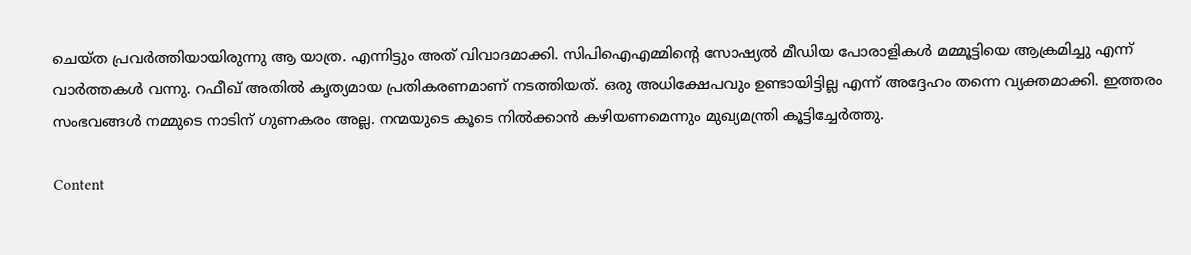ചെയ്ത പ്രവര്‍ത്തിയായിരുന്നു ആ യാത്ര. എന്നിട്ടും അത് വിവാദമാക്കി. സിപിഐഎമ്മിന്റെ സോഷ്യല്‍ മീഡിയ പോരാളികള്‍ മമ്മൂട്ടിയെ ആക്രമിച്ചു എന്ന് വാര്‍ത്തകള്‍ വന്നു. റഫീഖ് അതില്‍ കൃത്യമായ പ്രതികരണമാണ് നടത്തിയത്. ഒരു അധിക്ഷേപവും ഉണ്ടായിട്ടില്ല എന്ന് അദ്ദേഹം തന്നെ വ്യക്തമാക്കി. ഇത്തരം സംഭവങ്ങള്‍ നമ്മുടെ നാടിന് ഗുണകരം അല്ല. നന്മയുടെ കൂടെ നില്‍ക്കാന്‍ കഴിയണമെന്നും മുഖ്യമന്ത്രി കൂട്ടിച്ചേര്‍ത്തു.

Content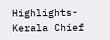Highlights- Kerala Chief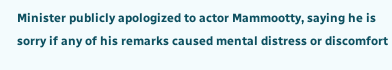Minister publicly apologized to actor Mammootty, saying he is sorry if any of his remarks caused mental distress or discomfort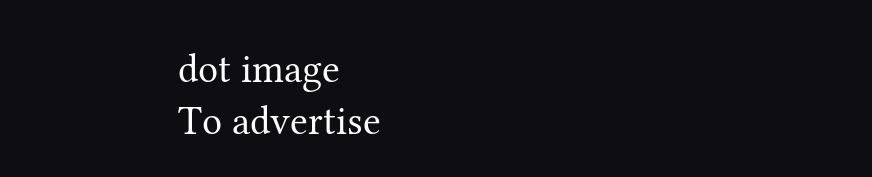dot image
To advertise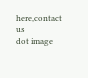here,contact us
dot image